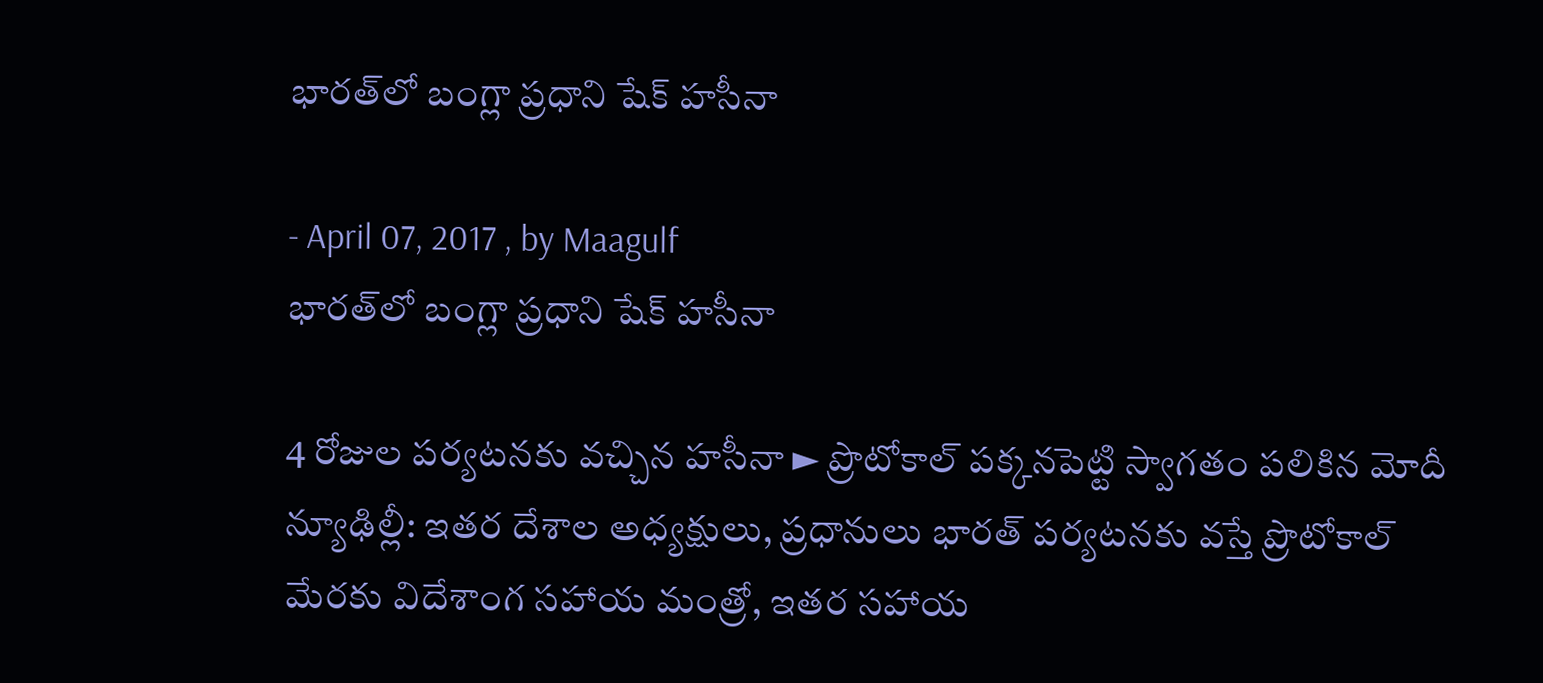భారత్‌లో బంగ్లా ప్రధాని షేక్‌ హసీనా

- April 07, 2017 , by Maagulf
భారత్‌లో బంగ్లా ప్రధాని షేక్‌ హసీనా

4 రోజుల పర్యటనకు వచ్చిన హసీనా ► ప్రొటోకాల్‌ పక్కనపెట్టి స్వాగతం పలికిన మోదీ న్యూఢిల్లీ: ఇతర దేశాల అధ్యక్షులు, ప్రధానులు భారత్‌ పర్యటనకు వస్తే ప్రొటోకాల్‌ మేరకు విదేశాంగ సహాయ మంత్రో, ఇతర సహాయ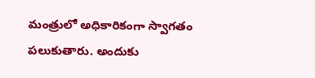మంత్రులో అధికారికంగా స్వాగతం పలుకుతారు. అందుకు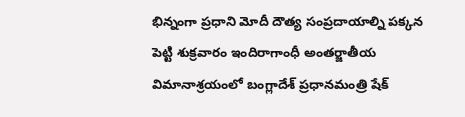భిన్నంగా ప్రధాని మోదీ దౌత్య సంప్రదాయాల్ని పక్కన పెట్టి శుక్రవారం ఇందిరాగాంధీ అంతర్జాతీయ విమానాశ్రయంలో బంగ్లాదేశ్‌ ప్రధానమంత్రి షేక్‌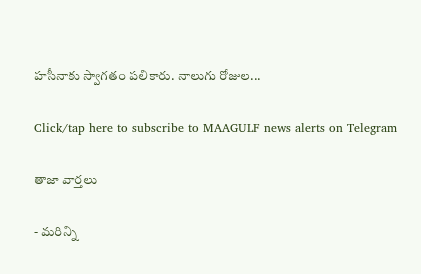హసీనాకు స్వాగతం పలికారు. నాలుగు రోజుల...

Click/tap here to subscribe to MAAGULF news alerts on Telegram

తాజా వార్తలు

- మరిన్ని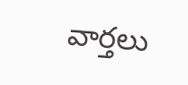వార్తలు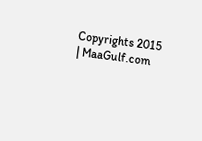Copyrights 2015 | MaaGulf.com